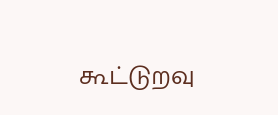கூட்டுறவு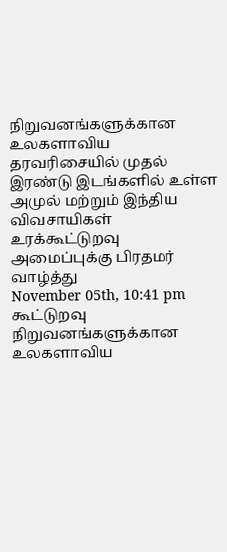நிறுவனங்களுக்கான உலகளாவிய தரவரிசையில் முதல் இரண்டு இடங்களில் உள்ள அமுல் மற்றும் இந்திய விவசாயிகள் உரக்கூட்டுறவு அமைப்புக்கு பிரதமர் வாழ்த்து
November 05th, 10:41 pm
கூட்டுறவு நிறுவனங்களுக்கான உலகளாவிய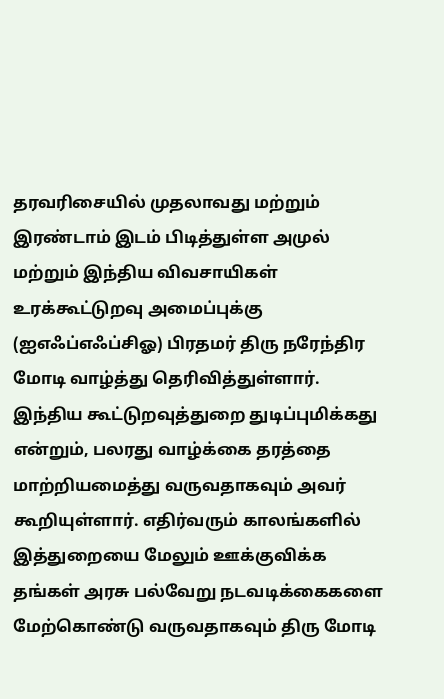தரவரிசையில் முதலாவது மற்றும் இரண்டாம் இடம் பிடித்துள்ள அமுல் மற்றும் இந்திய விவசாயிகள் உரக்கூட்டுறவு அமைப்புக்கு (ஐஎஃப்எஃப்சிஓ) பிரதமர் திரு நரேந்திர மோடி வாழ்த்து தெரிவித்துள்ளார். இந்திய கூட்டுறவுத்துறை துடிப்புமிக்கது என்றும், பலரது வாழ்க்கை தரத்தை மாற்றியமைத்து வருவதாகவும் அவர் கூறியுள்ளார். எதிர்வரும் காலங்களில் இத்துறையை மேலும் ஊக்குவிக்க தங்கள் அரசு பல்வேறு நடவடிக்கைகளை மேற்கொண்டு வருவதாகவும் திரு மோடி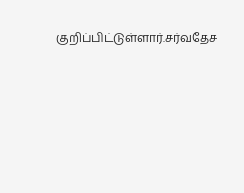குறிப்பிட்டுள்ளார்.சர்வதேச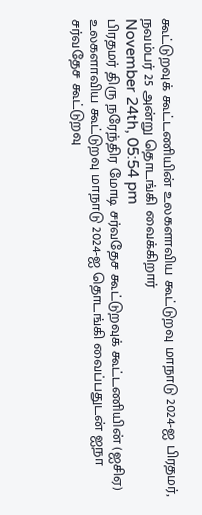கூட்டுறவுக் கூட்டணியின் உலகளாவிய கூட்டுறவு மாநாடு 2024-ஐ பிரதமர், நவம்பர் 25 அன்று தொடங்கி வைக்கிறார்
November 24th, 05:54 pm
பிரதமர் திரு நரேந்திர மோடி சர்வதேச கூட்டுறவுக் கூட்டணியின் (ஐசிஏ) உலகளாவிய கூட்டுறவு மாநாடு 2024-ஐ தொடங்கி வைப்பதுடன் ஐநா சர்வதேச கூட்டுறவு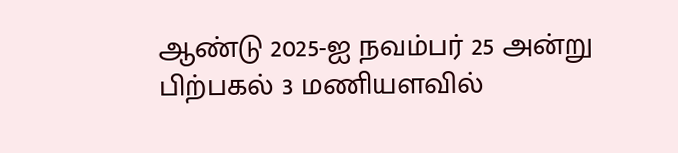ஆண்டு 2025-ஐ நவம்பர் 25 அன்று பிற்பகல் 3 மணியளவில்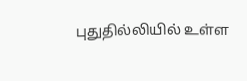புதுதில்லியில் உள்ள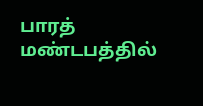பாரத் மண்டபத்தில்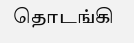தொடங்கி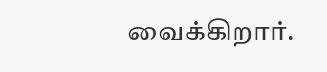வைக்கிறார்.